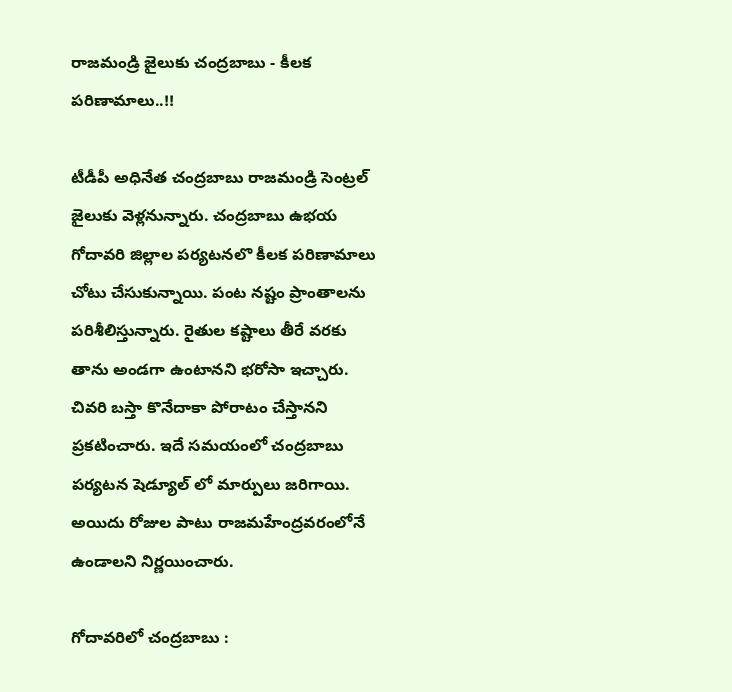రాజమండ్రి జైలుకు చంద్రబాబు - కీలక పరిణామాలు..!!

టీడీపీ అధినేత చంద్రబాబు రాజమండ్రి సెంట్రల్ జైలుకు వెళ్లనున్నారు. చంద్రబాబు ఉభయ గోదావరి జిల్లాల పర్యటనలొ కీలక పరిణామాలు చోటు చేసుకున్నాయి. పంట నష్టం ప్రాంతాలను పరిశీలిస్తున్నారు. రైతుల కష్టాలు తీరే వరకు తాను అండగా ఉంటానని భరోసా ఇచ్చారు. చివరి బస్తా కొనేదాకా పోరాటం చేస్తానని ప్రకటించారు. ఇదే సమయంలో చంద్రబాబు పర్యటన షెడ్యూల్ లో మార్పులు జరిగాయి. అయిదు రోజుల పాటు రాజమహేంద్రవరంలోనే ఉండాలని నిర్ణయించారు.

గోదావరిలో చంద్రబాబు :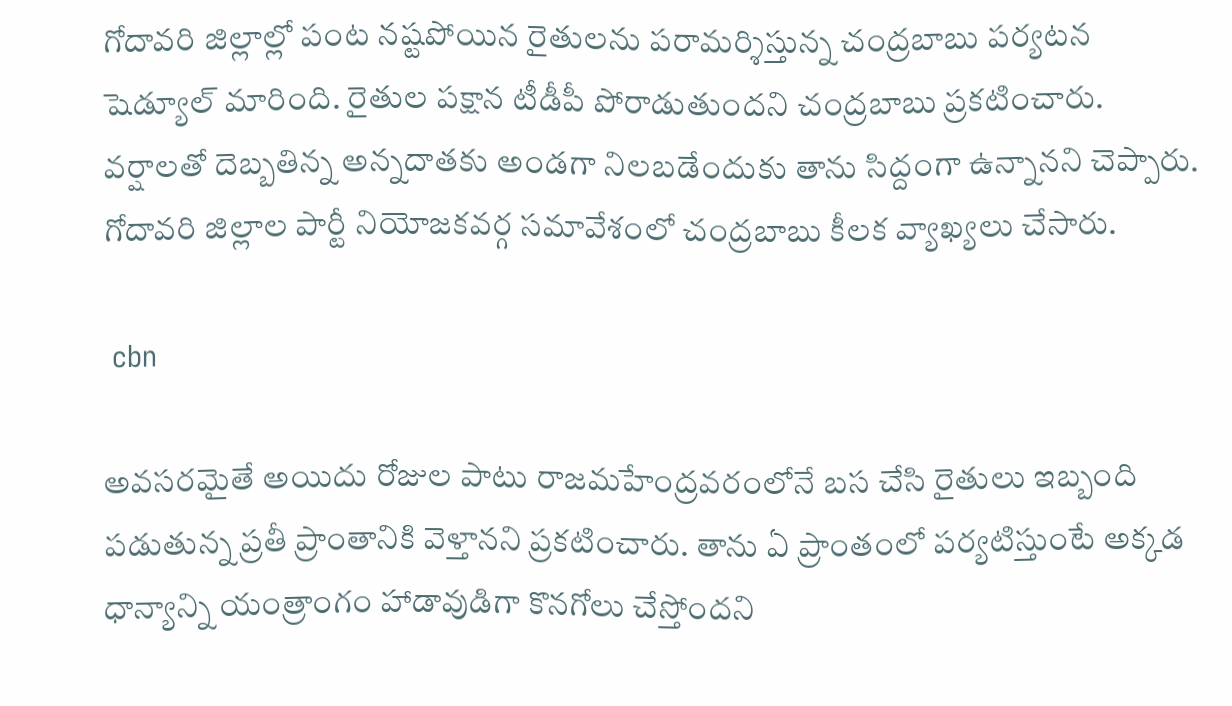గోదావరి జిల్లాల్లో పంట నష్టపోయిన రైతులను పరామర్శిస్తున్న చంద్రబాబు పర్యటన షెడ్యూల్ మారింది. రైతుల పక్షాన టీడీపీ పోరాడుతుందని చంద్రబాబు ప్రకటించారు. వర్షాలతో దెబ్బతిన్న అన్నదాతకు అండగా నిలబడేందుకు తాను సిద్దంగా ఉన్నానని చెప్పారు. గోదావరి జిల్లాల పార్టీ నియోజకవర్గ సమావేశంలో చంద్రబాబు కీలక వ్యాఖ్యలు చేసారు.

 cbn

అవసరమైతే అయిదు రోజుల పాటు రాజమహేంద్రవరంలోనే బస చేసి రైతులు ఇబ్బంది పడుతున్న ప్రతీ ప్రాంతానికి వెళ్తానని ప్రకటించారు. తాను ఏ ప్రాంతంలో పర్యటిస్తుంటే అక్కడ ధాన్యాన్ని యంత్రాంగం హాడావుడిగా కొనగోలు చేస్తోందని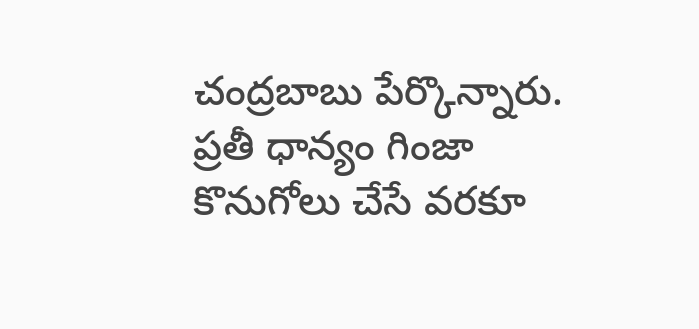చంద్రబాబు పేర్కొన్నారు. ప్రతీ ధాన్యం గింజా కొనుగోలు చేసే వరకూ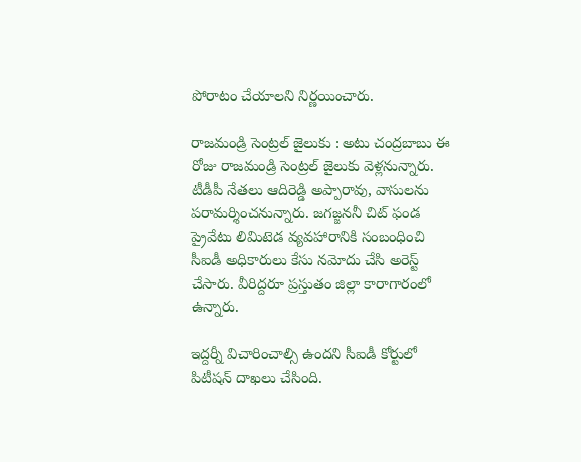పోరాటం చేయాలని నిర్ణయించారు.

రాజమండ్రి సెంట్రల్ జైలుకు : అటు చంద్రబాబు ఈ రోజు రాజమండ్రి సెంట్రల్ జైలుకు వెళ్లనున్నారు. టీడీపీ నేతలు ఆదిరెడ్డి అప్పారావు, వాసులను పరామర్శించనున్నారు. జగజ్జననీ చిట్ ఫండ ప్రైవేటు లిమిటెడ వ్యవహారానికి సంబంధించి సీఐడీ అధికారులు కేసు నమోదు చేసి అరెస్ట్ చేసారు. వీరిద్దరూ ప్రస్తుతం జిల్లా కారాగారంలో ఉన్నారు.

ఇద్దర్నీ విచారించాల్సి ఉందని సీఐడీ కోర్టులో పిటీషన్ దాఖలు చేసింది.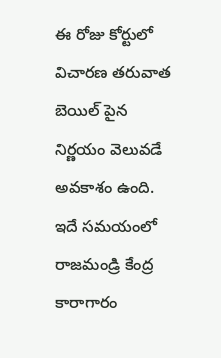ఈ రోజు కోర్టులో విచారణ తరువాత బెయిల్ పైన నిర్ణయం వెలువడే అవకాశం ఉంది. ఇదే సమయంలో రాజమండ్రి కేంద్ర కారాగారం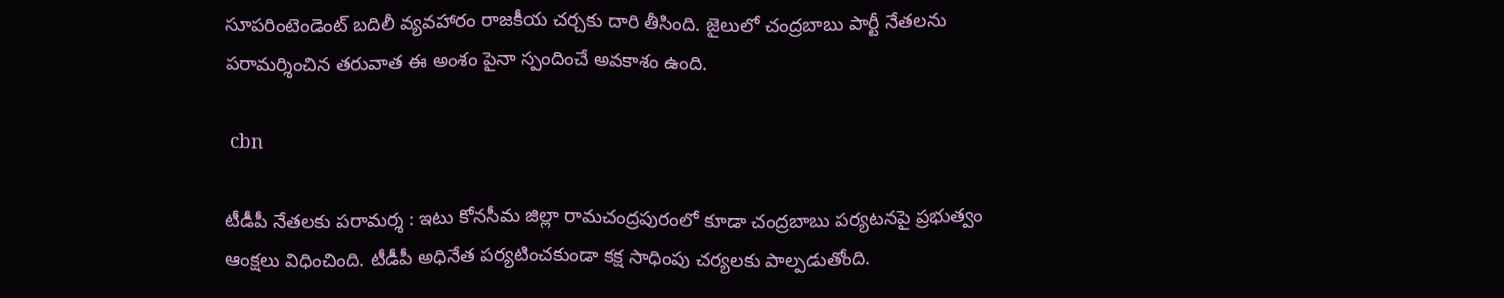సూపరింటెండెంట్ బదిలీ వ్యవహారం రాజకీయ చర్చకు దారి తీసింది. జైలులో చంద్రబాబు పార్టీ నేతలను పరామర్శించిన తరువాత ఈ అంశం పైనా స్పందించే అవకాశం ఉంది.

 cbn

టీడీపీ నేతలకు పరామర్శ : ఇటు కోనసీమ జిల్లా రామచంద్రపురంలో కూడా చంద్రబాబు పర్యటనపై ప్రభుత్వం ఆంక్షలు విధించింది. టీడీపీ అధినేత పర్యటించకుండా కక్ష సాధింపు చర్యలకు పాల్పడుతోంది.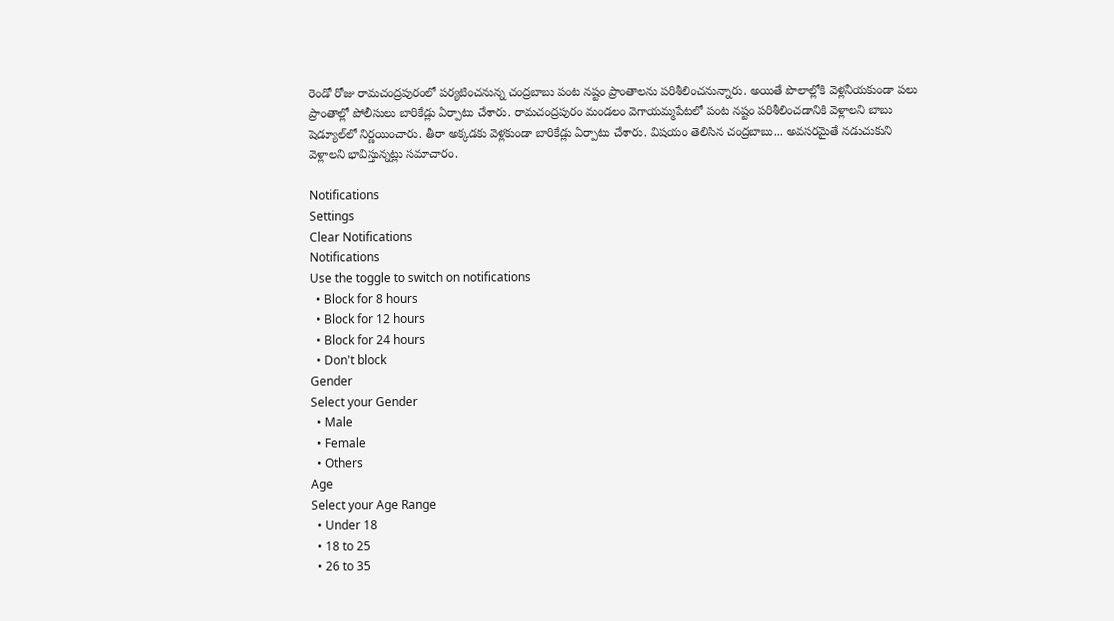రెండో రోజు రామచంద్రపురంలో పర్యటించనున్న చంద్రబాబు పంట నష్టం ప్రాంతాలను పరిశీలించనున్నారు. అయితే పొలాల్లోకి వెళ్లనీయకుండా పలు ప్రాంతాల్లో పోలీసులు బారికేడ్లు ఏర్పాటు చేశారు. రామచంద్రపురం మండలం వెగాయమ్మపేటలో పంట నష్టం పరిశీలించడానికి వెళ్లాలని బాబు షెడ్యూల్‌లో నిర్ణయించారు. తీరా అక్కడకు వెళ్లకుండా బారికేడ్లు ఏర్పాటు చేశారు. విషయం తెలిసిన చంద్రబాబు... అవసరమైతే నడుచుకుని వెళ్లాలని భావిస్తున్నట్లు సమాచారం.

Notifications
Settings
Clear Notifications
Notifications
Use the toggle to switch on notifications
  • Block for 8 hours
  • Block for 12 hours
  • Block for 24 hours
  • Don't block
Gender
Select your Gender
  • Male
  • Female
  • Others
Age
Select your Age Range
  • Under 18
  • 18 to 25
  • 26 to 35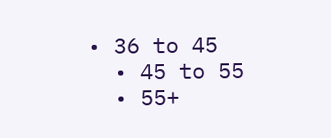• 36 to 45
  • 45 to 55
  • 55+